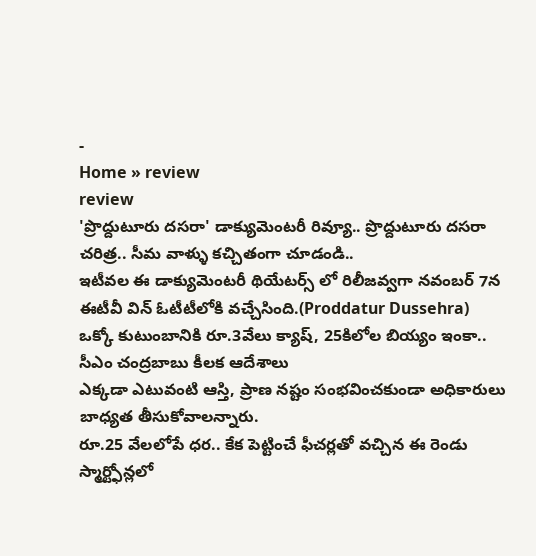-
Home » review
review
'ప్రొద్దుటూరు దసరా' డాక్యుమెంటరీ రివ్యూ.. ప్రొద్దుటూరు దసరా చరిత్ర.. సీమ వాళ్ళు కచ్చితంగా చూడండి..
ఇటీవల ఈ డాక్యుమెంటరీ థియేటర్స్ లో రిలీజవ్వగా నవంబర్ 7న ఈటీవీ విన్ ఓటీటీలోకి వచ్చేసింది.(Proddatur Dussehra)
ఒక్కో కుటుంబానికి రూ.3వేలు క్యాష్, 25కిలోల బియ్యం ఇంకా.. సీఎం చంద్రబాబు కీలక ఆదేశాలు
ఎక్కడా ఎటువంటి ఆస్తి, ప్రాణ నష్టం సంభవించకుండా అధికారులు బాధ్యత తీసుకోవాలన్నారు.
రూ.25 వేలలోపే ధర.. కేక పెట్టించే ఫీచర్లతో వచ్చిన ఈ రెండు స్మార్ట్ఫోన్లలో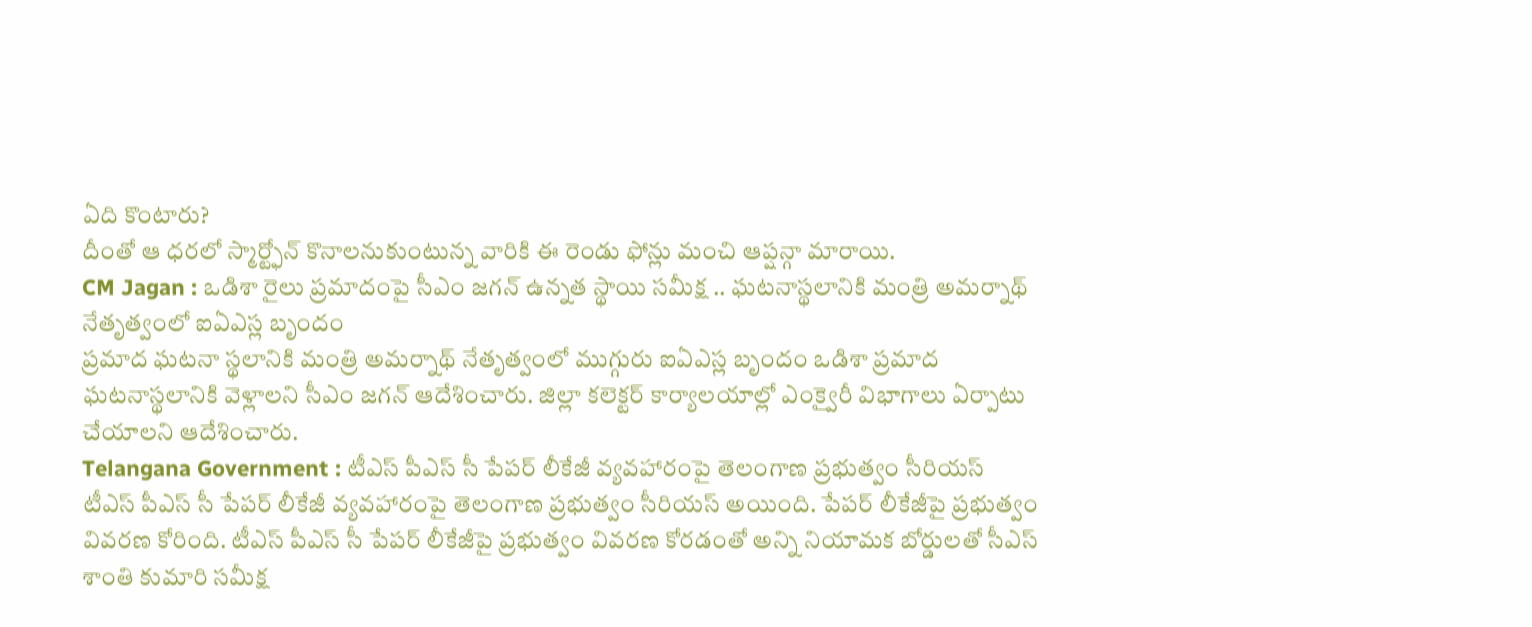ఏది కొంటారు?
దీంతో ఆ ధరలో స్మార్ట్ఫోన్ కొనాలనుకుంటున్న వారికి ఈ రెండు ఫోన్లు మంచి ఆప్షన్గా మారాయి.
CM Jagan : ఒడిశా రైలు ప్రమాదంపై సీఎం జగన్ ఉన్నత స్థాయి సమీక్ష .. ఘటనాస్థలానికి మంత్రి అమర్నాథ్ నేతృత్వంలో ఐఏఎస్ల బృందం
ప్రమాద ఘటనా స్థలానికి మంత్రి అమర్నాథ్ నేతృత్వంలో ముగ్గురు ఐఏఎస్ల బృందం ఒడిశా ప్రమాద ఘటనాస్థలానికి వెళ్లాలని సీఎం జగన్ ఆదేశించారు. జిల్లా కలెక్టర్ కార్యాలయాల్లో ఎంక్వైరీ విభాగాలు ఏర్పాటు చేయాలని ఆదేశించారు.
Telangana Government : టీఎస్ పీఎస్ సీ పేపర్ లీకేజీ వ్యవహారంపై తెలంగాణ ప్రభుత్వం సీరియస్
టీఎస్ పీఎస్ సీ పేపర్ లీకేజీ వ్యవహారంపై తెలంగాణ ప్రభుత్వం సీరియస్ అయింది. పేపర్ లీకేజీపై ప్రభుత్వం వివరణ కోరింది. టీఎస్ పీఎస్ సీ పేపర్ లీకేజీపై ప్రభుత్వం వివరణ కోరడంతో అన్ని నియామక బోర్డులతో సీఎస్ శాంతి కుమారి సమీక్ష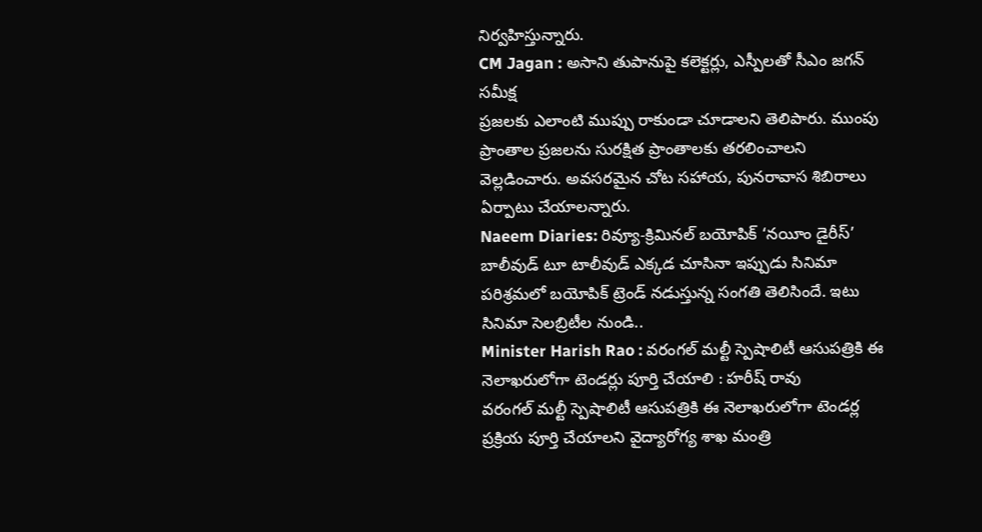నిర్వహిస్తున్నారు.
CM Jagan : అసాని తుపానుపై కలెక్టర్లు, ఎస్పీలతో సీఎం జగన్ సమీక్ష
ప్రజలకు ఎలాంటి ముప్పు రాకుండా చూడాలని తెలిపారు. ముంపు ప్రాంతాల ప్రజలను సురక్షిత ప్రాంతాలకు తరలించాలని వెల్లడించారు. అవసరమైన చోట సహాయ, పునరావాస శిబిరాలు ఏర్పాటు చేయాలన్నారు.
Naeem Diaries: రివ్యూ-క్రిమినల్ బయోపిక్ ‘నయీం డైరీస్’
బాలీవుడ్ టూ టాలీవుడ్ ఎక్కడ చూసినా ఇప్పుడు సినిమా పరిశ్రమలో బయోపిక్ ట్రెండ్ నడుస్తున్న సంగతి తెలిసిందే. ఇటు సినిమా సెలబ్రిటీల నుండి..
Minister Harish Rao : వరంగల్ మల్టీ స్పెషాలిటీ ఆసుపత్రికి ఈ నెలాఖరులోగా టెండర్లు పూర్తి చేయాలి : హరీష్ రావు
వరంగల్ మల్టీ స్పెషాలిటీ ఆసుపత్రికి ఈ నెలాఖరులోగా టెండర్ల ప్రక్రియ పూర్తి చేయాలని వైద్యారోగ్య శాఖ మంత్రి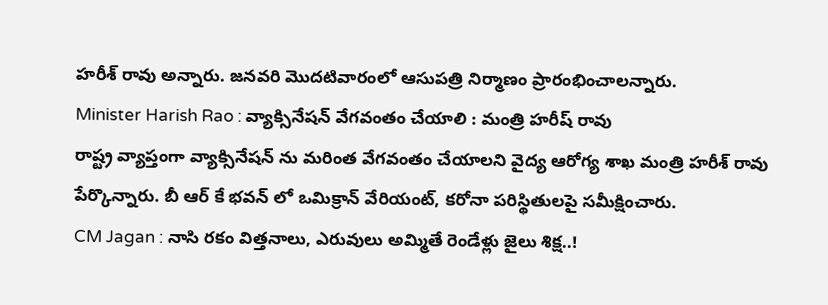హరీశ్ రావు అన్నారు. జనవరి మొదటివారంలో ఆసుపత్రి నిర్మాణం ప్రారంభించాలన్నారు.
Minister Harish Rao : వ్యాక్సినేషన్ వేగవంతం చేయాలి : మంత్రి హరీష్ రావు
రాష్ట్ర వ్యాప్తంగా వ్యాక్సినేషన్ ను మరింత వేగవంతం చేయాలని వైద్య ఆరోగ్య శాఖ మంత్రి హరీశ్ రావు పేర్కొన్నారు. బీ ఆర్ కే భవన్ లో ఒమిక్రాన్ వేరియంట్, కరోనా పరిస్థితులపై సమీక్షించారు.
CM Jagan : నాసి రకం విత్తనాలు, ఎరువులు అమ్మితే రెండేళ్లు జైలు శిక్ష..!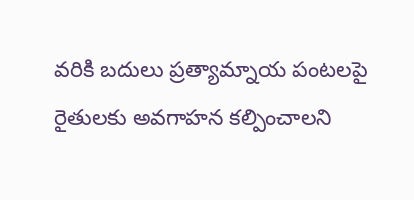వరికి బదులు ప్రత్యామ్నాయ పంటలపై రైతులకు అవగాహన కల్పించాలని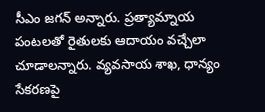సీఎం జగన్ అన్నారు. ప్రత్యామ్నాయ పంటలతో రైతులకు ఆదాయం వచ్చేలా చూడాలన్నారు. వ్యవసాయ శాఖ, ధాన్యం సేకరణపై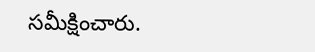సమీక్షించారు.